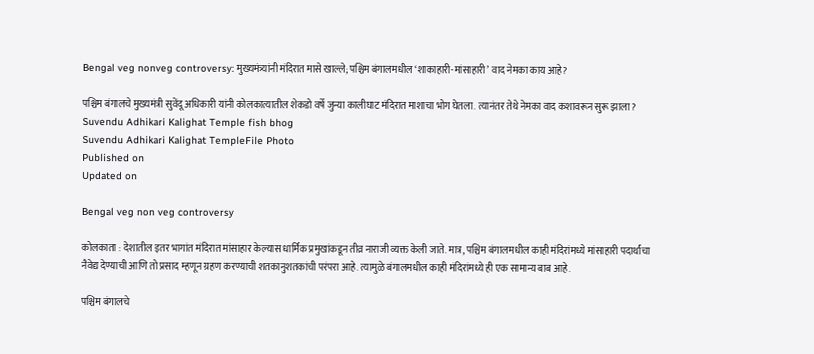Bengal veg nonveg controversy: मुख्यमंत्र्यांनी मंदिरात मासे खाल्ले; पश्चिम बंगालमधील ‘शाकाहारी-मांसाहारी’ वाद नेमका काय आहे?

पश्चिम बंगालचे मुख्यमंत्री सुवेंदू अधिकारी यांनी कोलकात्यातील शेकडो वर्षे जुन्या कालीघाट मंदिरात माशाचा भोग घेतला. त्यानंतर तेथे नेमका वाद कशावरून सुरू झाला?
Suvendu Adhikari Kalighat Temple fish bhog
Suvendu Adhikari Kalighat TempleFile Photo
Published on
Updated on

Bengal veg non veg controversy

कोलकाता : देशातील इतर भागांत मंदिरात मांसाहार केल्यास धार्मिक प्रमुखांकडून तीव्र नाराजी व्यक्त केली जाते. मात्र, पश्चिम बंगालमधील काही मंदिरांमध्ये मांसाहारी पदार्थांचा नैवेद्य देण्याची आणि तो प्रसाद म्हणून ग्रहण करण्याची शतकानुशतकांची परंपरा आहे. त्यामुळे बंगालमधील काही मंदिरांमध्ये ही एक सामान्य बाब आहे.

पश्चिम बंगालचे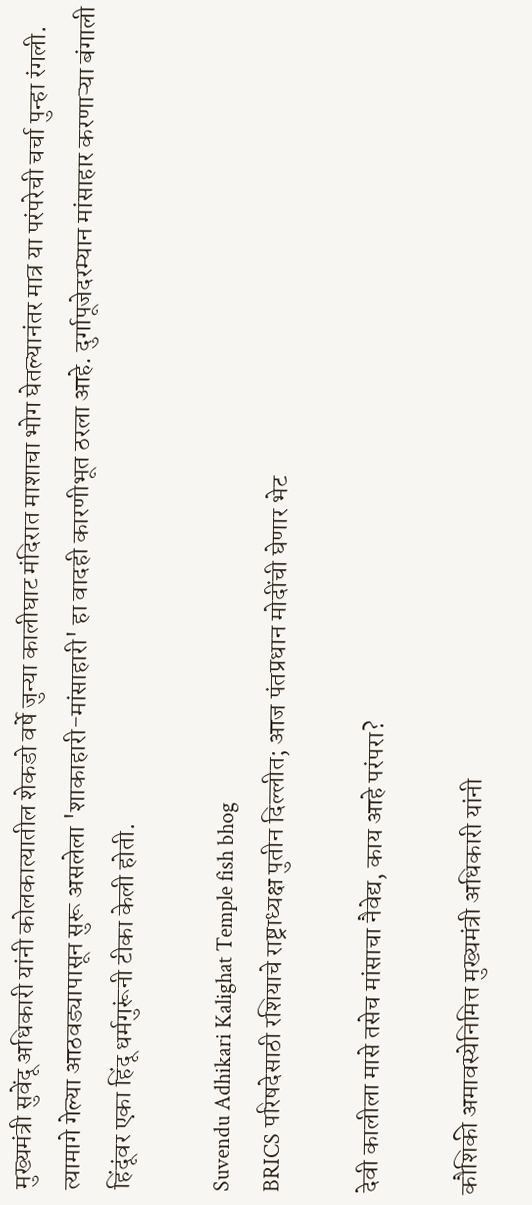मुख्यमंत्री सुवेंदू अधिकारी यांनी कोलकात्यातील शेकडो वर्षे जुन्या कालीघाट मंदिरात माशाचा भोग घेतल्यानंतर मात्र या परंपरेची चर्चा पुन्हा रंगली. त्यामागे गेल्या आठवड्यापासून सुरू असलेला 'शाकाहारी-मांसाहारी' हा वादही कारणीभूत ठरला आहे. दुर्गापूजेदरम्यान मांसाहार करणाऱ्या बंगाली हिंदूंवर एका हिंदू धर्मगुरूंनी टीका केली होती.

Suvendu Adhikari Kalighat Temple fish bhog
BRICS परिषदेसाठी रशियाचे राष्ट्राध्यक्ष पुतीन दिल्लीत; आज पंतप्रधान मोदींची घेणार भेट

देवी कालीला मासे तसेच मांसाचा नैवेद्य, काय आहे परंपरा?

कौशिकी अमावस्येनिमित्त मुख्यमंत्री अधिकारी यांनी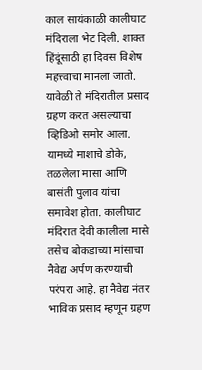काल सायंकाळी कालीघाट मंदिराला भेट दिली. शाक्त हिंदूंसाठी हा दिवस विशेष महत्त्वाचा मानला जातो. यावेळी ते मंदिरातील प्रसाद ग्रहण करत असल्याचा व्हिडिओ समोर आला. यामध्ये माशाचे डोके, तळलेला मासा आणि बासंती पुलाव यांचा समावेश होता. कालीघाट मंदिरात देवी कालीला मासे तसेच बोकडाच्या मांसाचा नैवेद्य अर्पण करण्याची परंपरा आहे. हा नैवेद्य नंतर भाविक प्रसाद म्हणून ग्रहण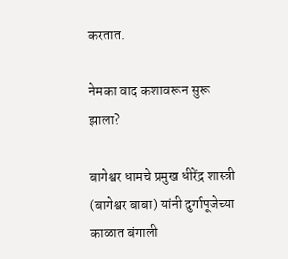करतात.

नेमका वाद कशावरून सुरू झाला?

बागेश्वर धामचे प्रमुख धीरेंद्र शास्त्री (बागेश्वर बाबा) यांनी दुर्गापूजेच्या काळात बंगाली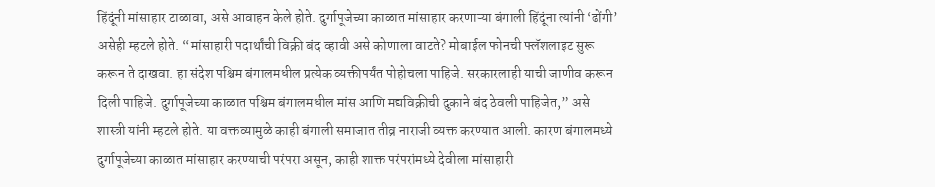हिंदूंनी मांसाहार टाळावा, असे आवाहन केले होते. दुर्गापूजेच्या काळात मांसाहार करणाऱ्या बंगाली हिंदूंना त्यांनी ‘ढोंगी’ असेही म्हटले होते. “मांसाहारी पदार्थांची विक्री बंद व्हावी असे कोणाला वाटते? मोबाईल फोनची फ्लॅशलाइट सुरू करून ते दाखवा. हा संदेश पश्चिम बंगालमधील प्रत्येक व्यक्तीपर्यंत पोहोचला पाहिजे. सरकारलाही याची जाणीव करून दिली पाहिजे. दुर्गापूजेच्या काळात पश्चिम बंगालमधील मांस आणि मद्यविक्रीची दुकाने बंद ठेवली पाहिजेत,” असे शास्त्री यांनी म्हटले होते. या वक्तव्यामुळे काही बंगाली समाजात तीव्र नाराजी व्यक्त करण्यात आली. कारण बंगालमध्ये दुर्गापूजेच्या काळात मांसाहार करण्याची परंपरा असून, काही शाक्त परंपरांमध्ये देवीला मांसाहारी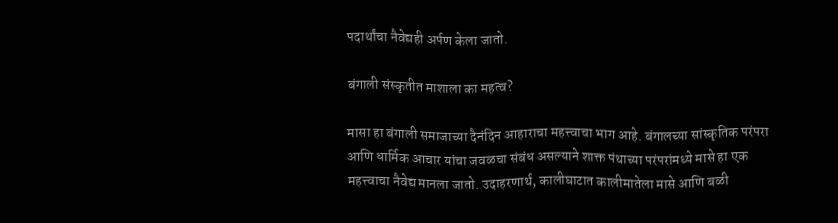पदार्थांचा नैवेद्यही अर्पण केला जातो.

बंगाली संस्कृतीत माशाला का महत्व?

मासा हा बंगाली समाजाच्या दैनंदिन आहाराचा महत्त्वाचा भाग आहे. बंगालच्या सांस्कृतिक परंपरा आणि धार्मिक आचार यांचा जवळचा संबंध असल्याने शाक्त पंथाच्या परंपरांमध्ये मासे हा एक महत्त्वाचा नैवेद्य मानला जातो. उदाहरणार्थ, कालीघाटात कालीमातेला मासे आणि बळी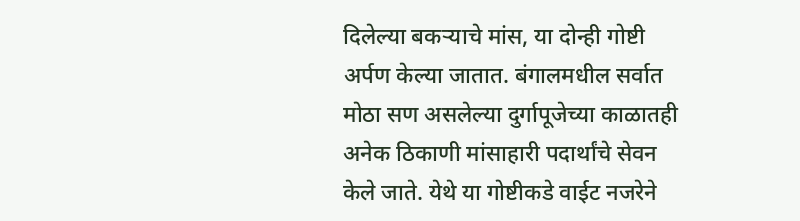दिलेल्या बकऱ्याचे मांस, या दोन्ही गोष्टी अर्पण केल्या जातात. बंगालमधील सर्वात मोठा सण असलेल्या दुर्गापूजेच्या काळातही अनेक ठिकाणी मांसाहारी पदार्थांचे सेवन केले जाते. येथे या गोष्टीकडे वाईट नजरेने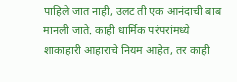पाहिले जात नाही, उलट ती एक आनंदाची बाब मानली जाते. काही धार्मिक परंपरांमध्ये शाकाहारी आहाराचे नियम आहेत, तर काही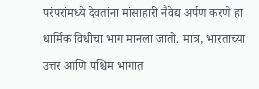परंपरांमध्ये देवतांना मांसाहारी नैवेद्य अर्पण करणे हा धार्मिक विधीचा भाग मानला जातो. मात्र, भारताच्या उत्तर आणि पश्चिम भागात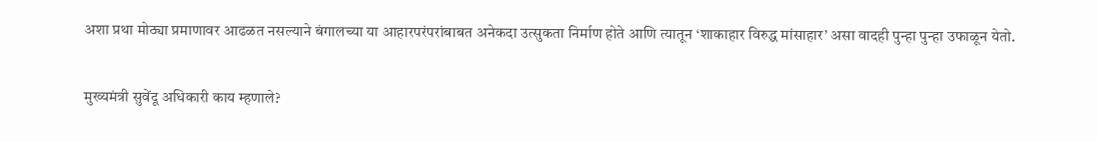अशा प्रथा मोठ्या प्रमाणावर आढळत नसल्याने बंगालच्या या आहारपरंपरांबाबत अनेकदा उत्सुकता निर्माण होते आणि त्यातून ‘शाकाहार विरुद्ध मांसाहार’ असा वादही पुन्हा पुन्हा उफाळून येतो.

मुख्यमंत्री सुवेंदू अधिकारी काय म्हणाले?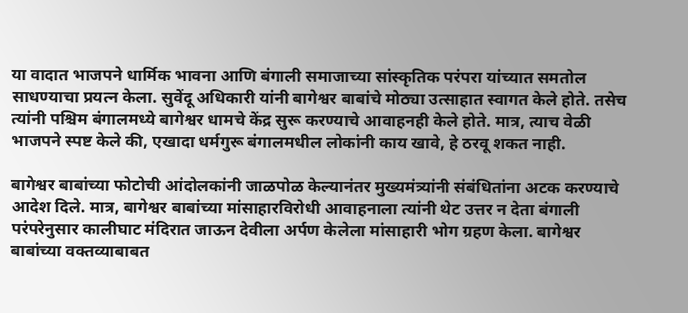या वादात भाजपने धार्मिक भावना आणि बंगाली समाजाच्या सांस्कृतिक परंपरा यांच्यात समतोल साधण्याचा प्रयत्न केला. सुवेंदू अधिकारी यांनी बागेश्वर बाबांचे मोठ्या उत्साहात स्वागत केले होते. तसेच त्यांनी पश्चिम बंगालमध्ये बागेश्वर धामचे केंद्र सुरू करण्याचे आवाहनही केले होते. मात्र, त्याच वेळी भाजपने स्पष्ट केले की, एखादा धर्मगुरू बंगालमधील लोकांनी काय खावे, हे ठरवू शकत नाही.

बागेश्वर बाबांच्या फोटोची आंदोलकांनी जाळपोळ केल्यानंतर मुख्यमंत्र्यांनी संबंधितांना अटक करण्याचे आदेश दिले. मात्र, बागेश्वर बाबांच्या मांसाहारविरोधी आवाहनाला त्यांनी थेट उत्तर न देता बंगाली परंपरेनुसार कालीघाट मंदिरात जाऊन देवीला अर्पण केलेला मांसाहारी भोग ग्रहण केला. बागेश्वर बाबांच्या वक्तव्याबाबत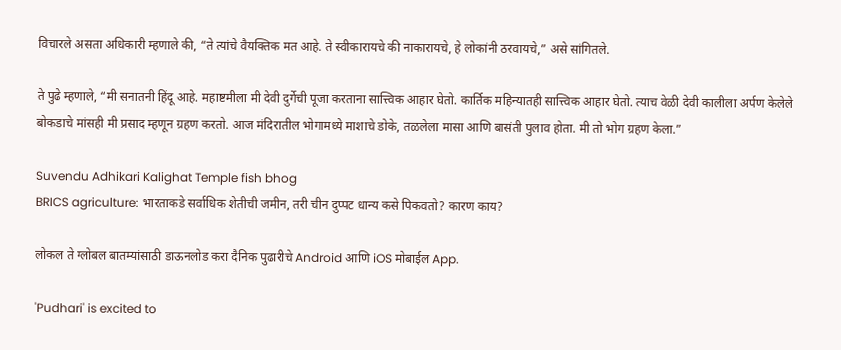विचारले असता अधिकारी म्हणाले की, “ते त्यांचे वैयक्तिक मत आहे. ते स्वीकारायचे की नाकारायचे, हे लोकांनी ठरवायचे,” असे सांगितले.

ते पुढे म्हणाले, “मी सनातनी हिंदू आहे. महाष्टमीला मी देवी दुर्गेची पूजा करताना सात्त्विक आहार घेतो. कार्तिक महिन्यातही सात्त्विक आहार घेतो. त्याच वेळी देवी कालीला अर्पण केलेले बोकडाचे मांसही मी प्रसाद म्हणून ग्रहण करतो. आज मंदिरातील भोगामध्ये माशाचे डोके, तळलेला मासा आणि बासंती पुलाव होता. मी तो भोग ग्रहण केला.”

Suvendu Adhikari Kalighat Temple fish bhog
BRICS agriculture: भारताकडे सर्वाधिक शेतीची जमीन, तरी चीन दुप्पट धान्य कसे पिकवतो? कारण काय?

लोकल ते ग्लोबल बातम्यांसाठी डाऊनलोड करा दैनिक पुढारीचे Android आणि iOS मोबाईल App.

'Pudhari' is excited to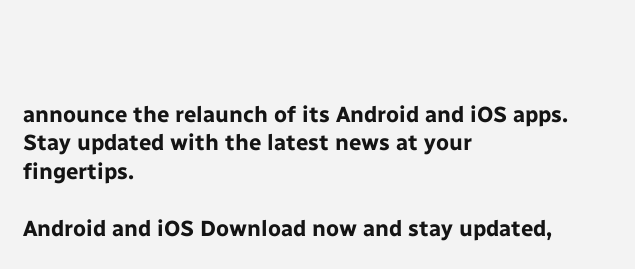announce the relaunch of its Android and iOS apps. Stay updated with the latest news at your fingertips.

Android and iOS Download now and stay updated,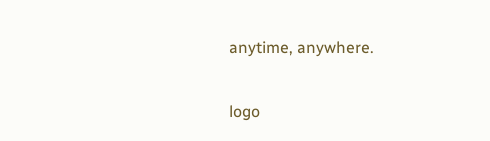anytime, anywhere.

logo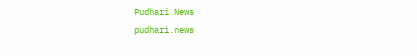Pudhari News
pudhari.news